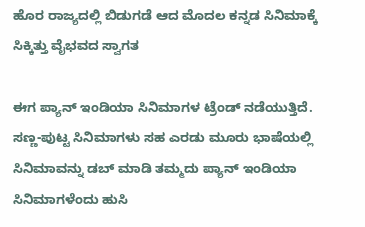ಹೊರ ರಾಜ್ಯದಲ್ಲಿ ಬಿಡುಗಡೆ ಆದ ಮೊದಲ ಕನ್ನಡ ಸಿನಿಮಾಕ್ಕೆ ಸಿಕ್ಕಿತ್ತು ವೈಭವದ ಸ್ವಾಗತ

ಈಗ ಪ್ಯಾನ್‌ ಇಂಡಿಯಾ ಸಿನಿಮಾಗಳ ಟ್ರೆಂಡ್ ನಡೆಯುತ್ತಿದೆ. ಸಣ್ಣ-ಪುಟ್ಟ ಸಿನಿಮಾಗಳು ಸಹ ಎರಡು ಮೂರು ಭಾಷೆಯಲ್ಲಿ ಸಿನಿಮಾವನ್ನು ಡಬ್ ಮಾಡಿ ತಮ್ಮದು ಪ್ಯಾನ್ ಇಂಡಿಯಾ ಸಿನಿಮಾಗಳೆಂದು ಹುಸಿ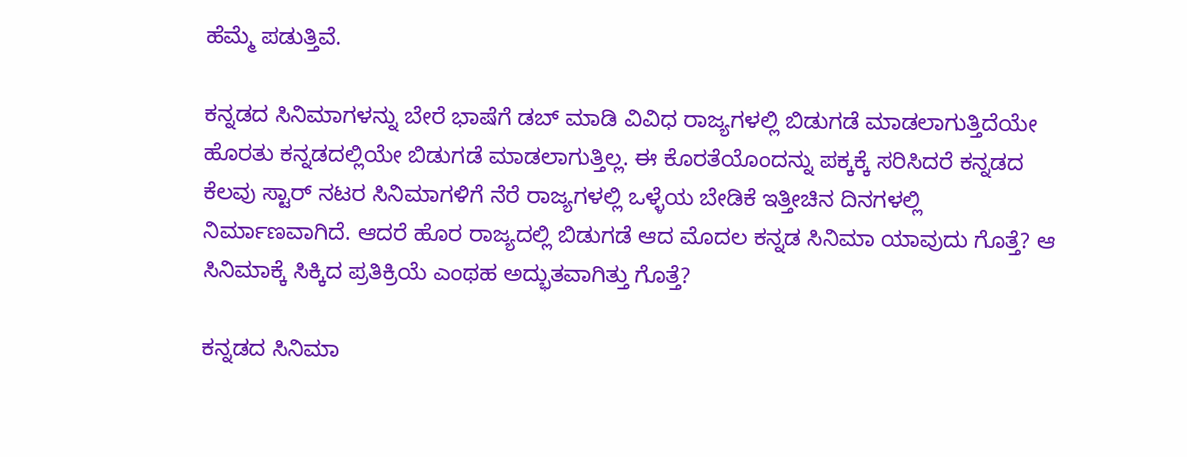ಹೆಮ್ಮೆ ಪಡುತ್ತಿವೆ.

ಕನ್ನಡದ ಸಿನಿಮಾಗಳನ್ನು ಬೇರೆ ಭಾಷೆಗೆ ಡಬ್ ಮಾಡಿ ವಿವಿಧ ರಾಜ್ಯಗಳಲ್ಲಿ ಬಿಡುಗಡೆ ಮಾಡಲಾಗುತ್ತಿದೆಯೇ ಹೊರತು ಕನ್ನಡದಲ್ಲಿಯೇ ಬಿಡುಗಡೆ ಮಾಡಲಾಗುತ್ತಿಲ್ಲ. ಈ ಕೊರತೆಯೊಂದನ್ನು ಪಕ್ಕಕ್ಕೆ ಸರಿಸಿದರೆ ಕನ್ನಡದ ಕೆಲವು ಸ್ಟಾರ್ ನಟರ ಸಿನಿಮಾಗಳಿಗೆ ನೆರೆ ರಾಜ್ಯಗಳಲ್ಲಿ ಒಳ್ಳೆಯ ಬೇಡಿಕೆ ಇತ್ತೀಚಿನ ದಿನಗಳಲ್ಲಿ ನಿರ್ಮಾಣವಾಗಿದೆ. ಆದರೆ ಹೊರ ರಾಜ್ಯದಲ್ಲಿ ಬಿಡುಗಡೆ ಆದ ಮೊದಲ ಕನ್ನಡ ಸಿನಿಮಾ ಯಾವುದು ಗೊತ್ತೆ? ಆ ಸಿನಿಮಾಕ್ಕೆ ಸಿಕ್ಕಿದ ಪ್ರತಿಕ್ರಿಯೆ ಎಂಥಹ ಅದ್ಭುತವಾಗಿತ್ತು ಗೊತ್ತೆ?

ಕನ್ನಡದ ಸಿನಿಮಾ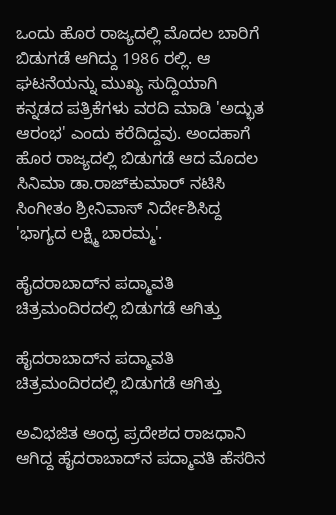ಒಂದು ಹೊರ ರಾಜ್ಯದಲ್ಲಿ ಮೊದಲ ಬಾರಿಗೆ ಬಿಡುಗಡೆ ಆಗಿದ್ದು 1986 ರಲ್ಲಿ. ಆ ಘಟನೆಯನ್ನು ಮುಖ್ಯ ಸುದ್ದಿಯಾಗಿ ಕನ್ನಡದ ಪತ್ರಿಕೆಗಳು ವರದಿ ಮಾಡಿ 'ಅದ್ಭುತ ಆರಂಭ' ಎಂದು ಕರೆದಿದ್ದವು. ಅಂದಹಾಗೆ ಹೊರ ರಾಜ್ಯದಲ್ಲಿ ಬಿಡುಗಡೆ ಆದ ಮೊದಲ ಸಿನಿಮಾ ಡಾ.ರಾಜ್‌ಕುಮಾರ್ ನಟಿಸಿ ಸಿಂಗೀತಂ ಶ್ರೀನಿವಾಸ್ ನಿರ್ದೇಶಿಸಿದ್ದ 'ಭಾಗ್ಯದ ಲಕ್ಷ್ಮಿ ಬಾರಮ್ಮ'.

ಹೈದರಾಬಾದ್‌ನ ಪದ್ಮಾವತಿ ಚಿತ್ರಮಂದಿರದಲ್ಲಿ ಬಿಡುಗಡೆ ಆಗಿತ್ತು

ಹೈದರಾಬಾದ್‌ನ ಪದ್ಮಾವತಿ ಚಿತ್ರಮಂದಿರದಲ್ಲಿ ಬಿಡುಗಡೆ ಆಗಿತ್ತು

ಅವಿಭಜಿತ ಆಂಧ್ರ ಪ್ರದೇಶದ ರಾಜಧಾನಿ ಆಗಿದ್ದ ಹೈದರಾಬಾದ್‌ನ ಪದ್ಮಾವತಿ ಹೆಸರಿನ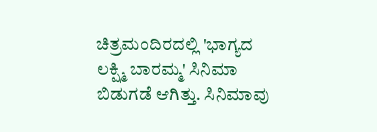ಚಿತ್ರಮಂದಿರದಲ್ಲಿ 'ಭಾಗ್ಯದ ಲಕ್ಷ್ಮಿ ಬಾರಮ್ಮ' ಸಿನಿಮಾ ಬಿಡುಗಡೆ ಆಗಿತ್ತು. ಸಿನಿಮಾವು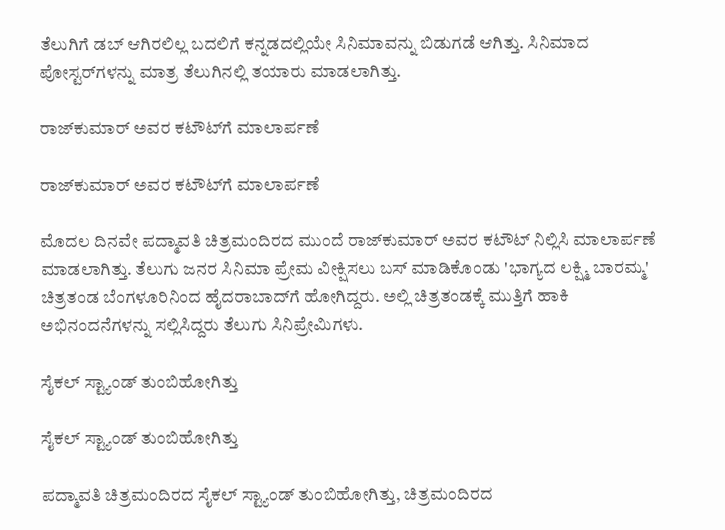ತೆಲುಗಿಗೆ ಡಬ್ ಆಗಿರಲಿಲ್ಲ ಬದಲಿಗೆ ಕನ್ನಡದಲ್ಲಿಯೇ ಸಿನಿಮಾವನ್ನು ಬಿಡುಗಡೆ ಆಗಿತ್ತು. ಸಿನಿಮಾದ ಪೋಸ್ಟರ್‌ಗಳನ್ನು ಮಾತ್ರ ತೆಲುಗಿನಲ್ಲಿ ತಯಾರು ಮಾಡಲಾಗಿತ್ತು.

ರಾಜ್‌ಕುಮಾರ್ ಅವರ ಕಟೌಟ್‌ಗೆ ಮಾಲಾರ್ಪಣೆ

ರಾಜ್‌ಕುಮಾರ್ ಅವರ ಕಟೌಟ್‌ಗೆ ಮಾಲಾರ್ಪಣೆ

ಮೊದಲ ದಿನವೇ ಪದ್ಮಾವತಿ ಚಿತ್ರಮಂದಿರದ ಮುಂದೆ ರಾಜ್‌ಕುಮಾರ್ ಅವರ ಕಟೌಟ್‌ ನಿಲ್ಲಿಸಿ ಮಾಲಾರ್ಪಣೆ ಮಾಡಲಾಗಿತ್ತು. ತೆಲುಗು ಜನರ ಸಿನಿಮಾ ಪ್ರೇಮ ವೀಕ್ಷಿಸಲು ಬಸ್ ಮಾಡಿಕೊಂಡು 'ಭಾಗ್ಯದ ಲಕ್ಷ್ಮಿ ಬಾರಮ್ಮ' ಚಿತ್ರತಂಡ ಬೆಂಗಳೂರಿನಿಂದ ಹೈದರಾಬಾದ್‌ಗೆ ಹೋಗಿದ್ದರು. ಅಲ್ಲಿ ಚಿತ್ರತಂಡಕ್ಕೆ ಮುತ್ತಿಗೆ ಹಾಕಿ ಅಭಿನಂದನೆಗಳನ್ನು ಸಲ್ಲಿಸಿದ್ದರು ತೆಲುಗು ಸಿನಿಪ್ರೇಮಿಗಳು.

ಸೈಕಲ್ ಸ್ಟ್ಯಾಂಡ್ ತುಂಬಿಹೋಗಿತ್ತು

ಸೈಕಲ್ ಸ್ಟ್ಯಾಂಡ್ ತುಂಬಿಹೋಗಿತ್ತು

ಪದ್ಮಾವತಿ ಚಿತ್ರಮಂದಿರದ ಸೈಕಲ್ ಸ್ಟ್ಯಾಂಡ್ ತುಂಬಿಹೋಗಿತ್ತು, ಚಿತ್ರಮಂದಿರದ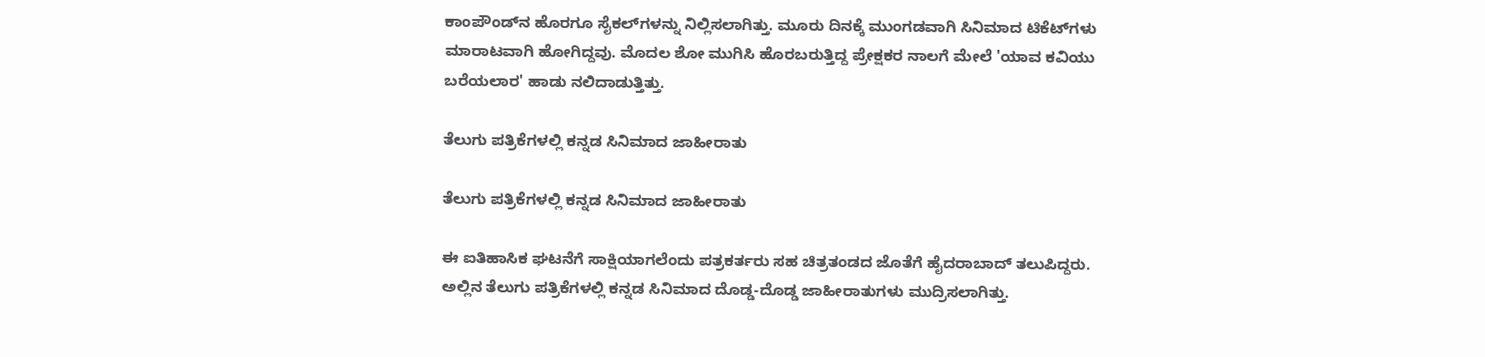ಕಾಂಪೌಂಡ್‌ನ ಹೊರಗೂ ಸೈಕಲ್‌ಗಳನ್ನು ನಿಲ್ಲಿಸಲಾಗಿತ್ತು. ಮೂರು ದಿನಕ್ಕೆ ಮುಂಗಡವಾಗಿ ಸಿನಿಮಾದ ಟಿಕೆಟ್‌ಗಳು ಮಾರಾಟವಾಗಿ ಹೋಗಿದ್ದವು. ಮೊದಲ ಶೋ ಮುಗಿಸಿ ಹೊರಬರುತ್ತಿದ್ದ ಪ್ರೇಕ್ಷಕರ ನಾಲಗೆ ಮೇಲೆ 'ಯಾವ ಕವಿಯು ಬರೆಯಲಾರ' ಹಾಡು ನಲಿದಾಡುತ್ತಿತ್ತು.

ತೆಲುಗು ಪತ್ರಿಕೆಗಳಲ್ಲಿ ಕನ್ನಡ ಸಿನಿಮಾದ ಜಾಹೀರಾತು

ತೆಲುಗು ಪತ್ರಿಕೆಗಳಲ್ಲಿ ಕನ್ನಡ ಸಿನಿಮಾದ ಜಾಹೀರಾತು

ಈ ಐತಿಹಾಸಿಕ ಘಟನೆಗೆ ಸಾಕ್ಷಿಯಾಗಲೆಂದು ಪತ್ರಕರ್ತರು ಸಹ ಚಿತ್ರತಂಡದ ಜೊತೆಗೆ ಹೈದರಾಬಾದ್ ತಲುಪಿದ್ದರು. ಅಲ್ಲಿನ ತೆಲುಗು ಪತ್ರಿಕೆಗಳಲ್ಲಿ ಕನ್ನಡ ಸಿನಿಮಾದ ದೊಡ್ಡ-ದೊಡ್ಡ ಜಾಹೀರಾತುಗಳು ಮುದ್ರಿಸಲಾಗಿತ್ತು.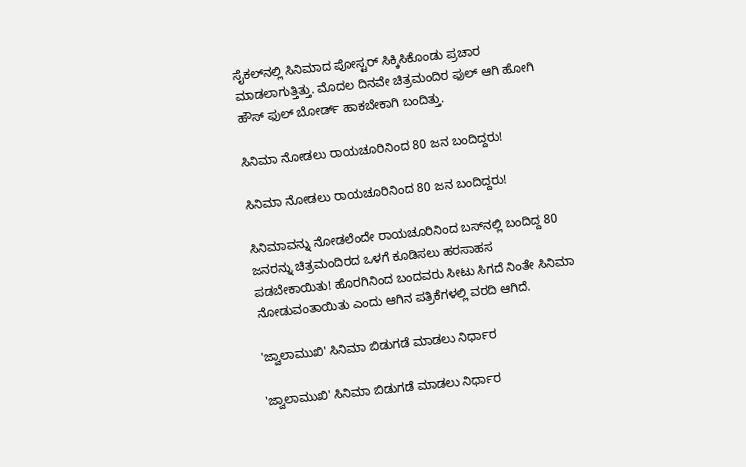ಸೈಕಲ್‌ನಲ್ಲಿ ಸಿನಿಮಾದ ಪೋಸ್ಟರ್‌ ಸಿಕ್ಕಿಸಿಕೊಂಡು ಪ್ರಚಾರ ಮಾಡಲಾಗುತ್ತಿತ್ತು. ಮೊದಲ ದಿನವೇ ಚಿತ್ರಮಂದಿರ ಫುಲ್ ಆಗಿ ಹೋಗಿ ಹೌಸ್ ಫುಲ್ ಬೋರ್ಡ್ ಹಾಕಬೇಕಾಗಿ ಬಂದಿತ್ತು.

ಸಿನಿಮಾ ನೋಡಲು ರಾಯಚೂರಿನಿಂದ 80 ಜನ ಬಂದಿದ್ದರು!

ಸಿನಿಮಾ ನೋಡಲು ರಾಯಚೂರಿನಿಂದ 80 ಜನ ಬಂದಿದ್ದರು!

ಸಿನಿಮಾವನ್ನು ನೋಡಲೆಂದೇ ರಾಯಚೂರಿನಿಂದ ಬಸ್‌ನಲ್ಲಿ ಬಂದಿದ್ದ 80 ಜನರನ್ನು ಚಿತ್ರಮಂದಿರದ ಒಳಗೆ ಕೂಡಿಸಲು ಹರಸಾಹಸ ಪಡಬೇಕಾಯಿತು! ಹೊರಗಿನಿಂದ ಬಂದವರು ಸೀಟು ಸಿಗದೆ ನಿಂತೇ ಸಿನಿಮಾ ನೋಡುವಂತಾಯಿತು ಎಂದು ಆಗಿನ ಪತ್ರಿಕೆಗಳಲ್ಲಿ ವರದಿ ಆಗಿದೆ.

'ಜ್ವಾಲಾಮುಖಿ' ಸಿನಿಮಾ ಬಿಡುಗಡೆ ಮಾಡಲು ನಿರ್ಧಾರ

'ಜ್ವಾಲಾಮುಖಿ' ಸಿನಿಮಾ ಬಿಡುಗಡೆ ಮಾಡಲು ನಿರ್ಧಾರ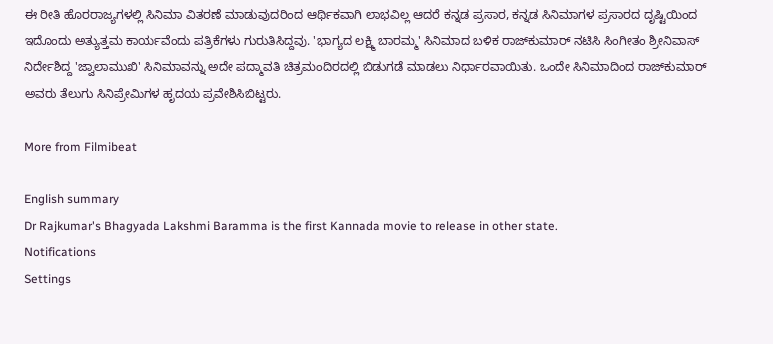ಈ ರೀತಿ ಹೊರರಾಜ್ಯಗಳಲ್ಲಿ ಸಿನಿಮಾ ವಿತರಣೆ ಮಾಡುವುದರಿಂದ ಆರ್ಥಿಕವಾಗಿ ಲಾಭವಿಲ್ಲ ಆದರೆ ಕನ್ನಡ ಪ್ರಸಾರ, ಕನ್ನಡ ಸಿನಿಮಾಗಳ ಪ್ರಸಾರದ ದೃಷ್ಟಿಯಿಂದ ಇದೊಂದು ಅತ್ಯುತ್ತಮ ಕಾರ್ಯವೆಂದು ಪತ್ರಿಕೆಗಳು ಗುರುತಿಸಿದ್ದವು. 'ಭಾಗ್ಯದ ಲಕ್ಷ್ಮಿ ಬಾರಮ್ಮ' ಸಿನಿಮಾದ ಬಳಿಕ ರಾಜ್‌ಕುಮಾರ್ ನಟಿಸಿ ಸಿಂಗೀತಂ ಶ್ರೀನಿವಾಸ್ ನಿರ್ದೇಶಿದ್ದ 'ಜ್ವಾಲಾಮುಖಿ' ಸಿನಿಮಾವನ್ನು ಅದೇ ಪದ್ಮಾವತಿ ಚಿತ್ರಮಂದಿರದಲ್ಲಿ ಬಿಡುಗಡೆ ಮಾಡಲು ನಿರ್ಧಾರವಾಯಿತು. ಒಂದೇ ಸಿನಿಮಾದಿಂದ ರಾಜ್‌ಕುಮಾರ್ ಅವರು ತೆಲುಗು ಸಿನಿಪ್ರೇಮಿಗಳ ಹೃದಯ ಪ್ರವೇಶಿಸಿಬಿಟ್ಟರು.

More from Filmibeat

English summary
Dr Rajkumar's Bhagyada Lakshmi Baramma is the first Kannada movie to release in other state.
Notifications
Settings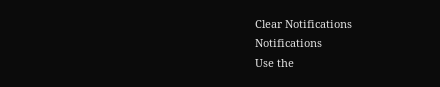Clear Notifications
Notifications
Use the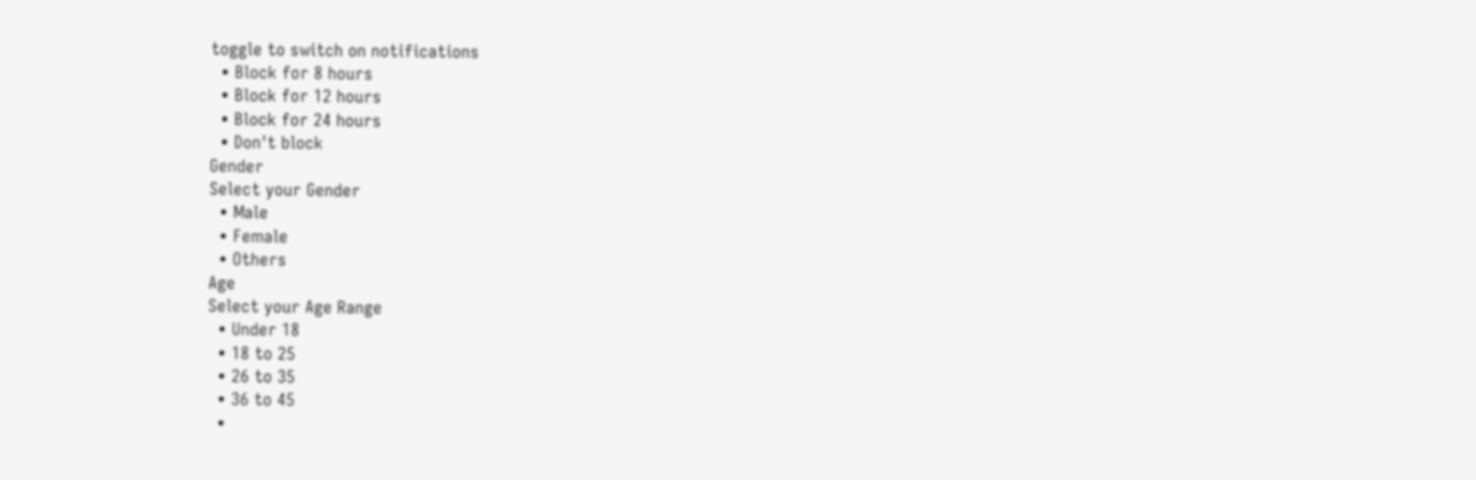toggle to switch on notifications
  • Block for 8 hours
  • Block for 12 hours
  • Block for 24 hours
  • Don't block
Gender
Select your Gender
  • Male
  • Female
  • Others
Age
Select your Age Range
  • Under 18
  • 18 to 25
  • 26 to 35
  • 36 to 45
  •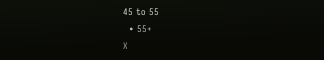45 to 55
  • 55+
X